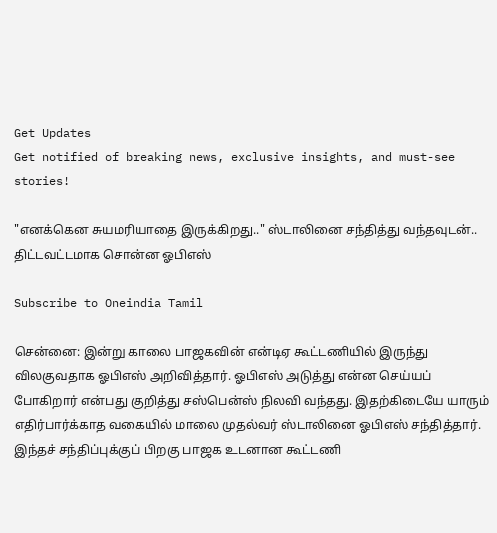Get Updates
Get notified of breaking news, exclusive insights, and must-see stories!

"எனக்கென சுயமரியாதை இருக்கிறது.." ஸ்டாலினை சந்தித்து வந்தவுடன்.. திட்டவட்டமாக சொன்ன ஓபிஎஸ்

Subscribe to Oneindia Tamil

சென்னை: இன்று காலை பாஜகவின் என்டிஏ கூட்டணியில் இருந்து விலகுவதாக ஓபிஎஸ் அறிவித்தார். ஓபிஎஸ் அடுத்து என்ன செய்யப் போகிறார் என்பது குறித்து சஸ்பென்ஸ் நிலவி வந்தது. இதற்கிடையே யாரும் எதிர்பார்க்காத வகையில் மாலை முதல்வர் ஸ்டாலினை ஓபிஎஸ் சந்தித்தார். இந்தச் சந்திப்புக்குப் பிறகு பாஜக உடனான கூட்டணி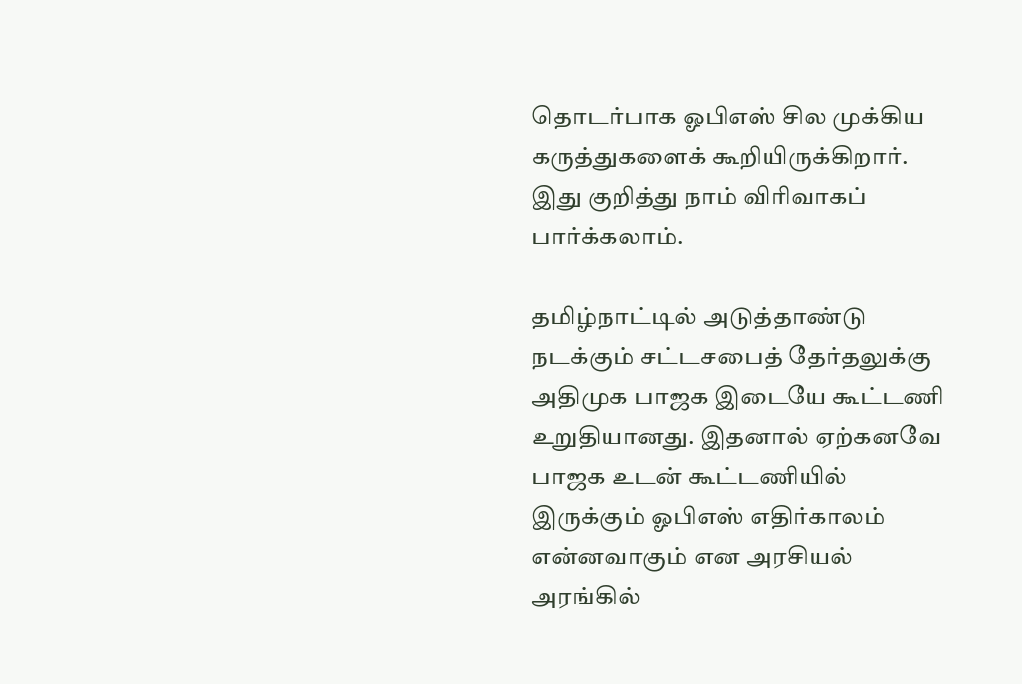தொடர்பாக ஓபிஎஸ் சில முக்கிய கருத்துகளைக் கூறியிருக்கிறார். இது குறித்து நாம் விரிவாகப் பார்க்கலாம்.

தமிழ்நாட்டில் அடுத்தாண்டு நடக்கும் சட்டசபைத் தேர்தலுக்கு அதிமுக பாஜக இடையே கூட்டணி உறுதியானது. இதனால் ஏற்கனவே பாஜக உடன் கூட்டணியில் இருக்கும் ஓபிஎஸ் எதிர்காலம் என்னவாகும் என அரசியல் அரங்கில்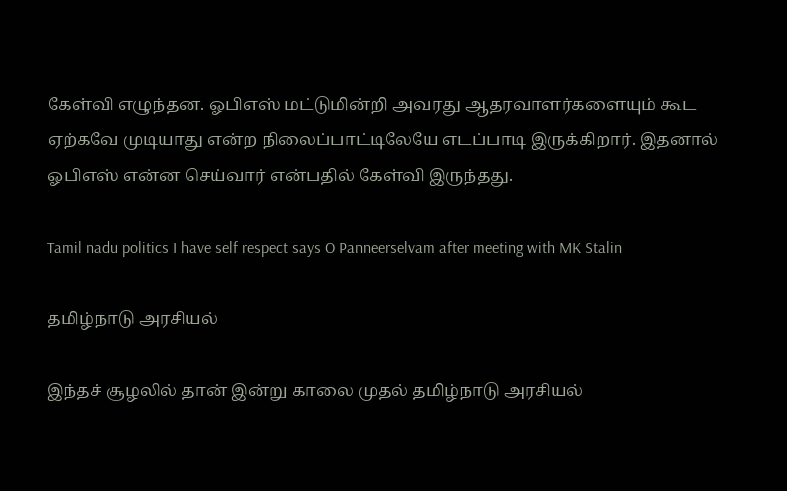கேள்வி எழுந்தன. ஓபிஎஸ் மட்டுமின்றி அவரது ஆதரவாளர்களையும் கூட ஏற்கவே முடியாது என்ற நிலைப்பாட்டிலேயே எடப்பாடி இருக்கிறார். இதனால் ஓபிஎஸ் என்ன செய்வார் என்பதில் கேள்வி இருந்தது.

Tamil nadu politics I have self respect says O Panneerselvam after meeting with MK Stalin

தமிழ்நாடு அரசியல்

இந்தச் சூழலில் தான் இன்று காலை முதல் தமிழ்நாடு அரசியல்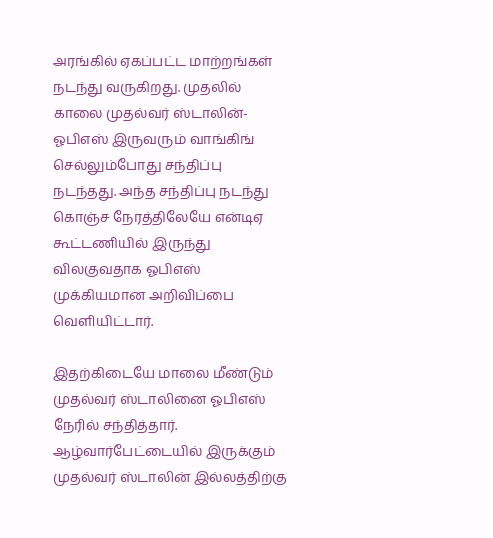அரங்கில் ஏகப்பட்ட மாற்றங்கள் நடந்து வருகிறது. முதலில் காலை முதல்வர் ஸ்டாலின்- ஓபிஎஸ் இருவரும் வாங்கிங் செல்லும்போது சந்திப்பு நடந்தது. அந்த சந்திப்பு நடந்து கொஞ்ச நேரத்திலேயே என்டிஏ கூட்டணியில் இருந்து விலகுவதாக ஓபிஎஸ் முக்கியமான அறிவிப்பை வெளியிட்டார்.

இதற்கிடையே மாலை மீண்டும் முதல்வர் ஸ்டாலினை ஓபிஎஸ் நேரில் சந்தித்தார். ஆழ்வார்பேட்டையில் இருக்கும் முதல்வர் ஸ்டாலின் இல்லத்திற்கு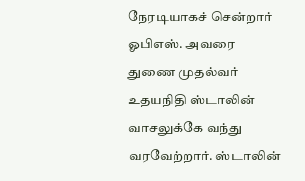நேரடியாகச் சென்றார் ஓபிஎஸ். அவரை துணை முதல்வர் உதயநிதி ஸ்டாலின் வாசலுக்கே வந்து வரவேற்றார். ஸ்டாலின்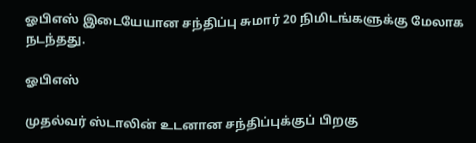ஓபிஎஸ் இடையேயான சந்திப்பு சுமார் 20 நிமிடங்களுக்கு மேலாக நடந்தது.

ஓபிஎஸ்

முதல்வர் ஸ்டாலின் உடனான சந்திப்புக்குப் பிறகு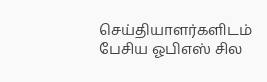செய்தியாளர்களிடம் பேசிய ஓபிஎஸ் சில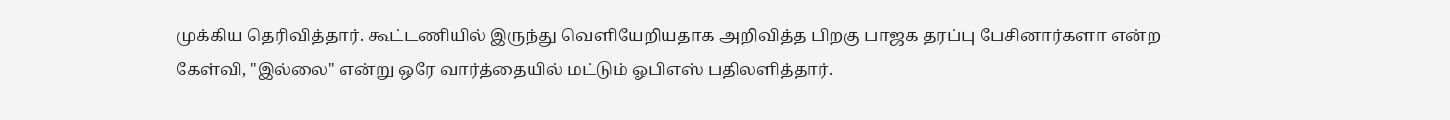முக்கிய தெரிவித்தார். கூட்டணியில் இருந்து வெளியேறியதாக அறிவித்த பிறகு பாஜக தரப்பு பேசினார்களா என்ற கேள்வி, "இல்லை" என்று ஒரே வார்த்தையில் மட்டும் ஓபிஎஸ் பதிலளித்தார்.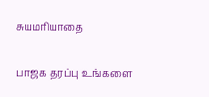சுயமரியாதை

பாஜக தரப்பு உங்களை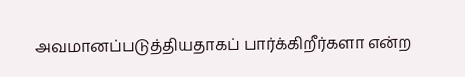அவமானப்படுத்தியதாகப் பார்க்கிறீர்களா என்ற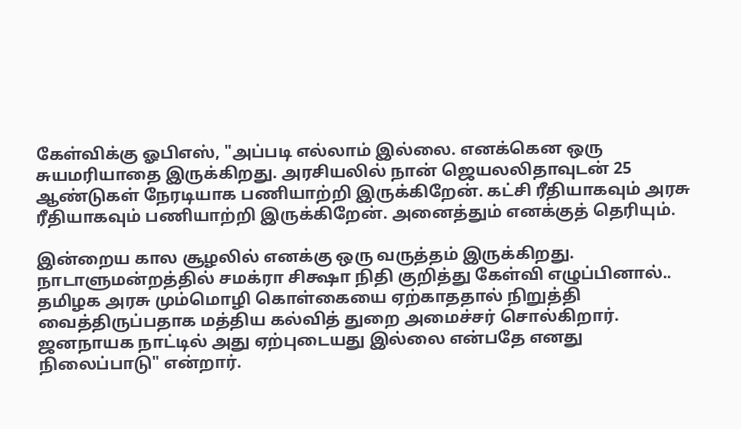கேள்விக்கு ஓபிஎஸ், "அப்படி எல்லாம் இல்லை. எனக்கென ஒரு சுயமரியாதை இருக்கிறது. அரசியலில் நான் ஜெயலலிதாவுடன் 25 ஆண்டுகள் நேரடியாக பணியாற்றி இருக்கிறேன். கட்சி ரீதியாகவும் அரசு ரீதியாகவும் பணியாற்றி இருக்கிறேன். அனைத்தும் எனக்குத் தெரியும்.

இன்றைய கால சூழலில் எனக்கு ஒரு வருத்தம் இருக்கிறது. நாடாளுமன்றத்தில் சமக்ரா சிக்ஷா நிதி குறித்து கேள்வி எழுப்பினால்.. தமிழக அரசு மும்மொழி கொள்கையை ஏற்காததால் நிறுத்தி வைத்திருப்பதாக மத்திய கல்வித் துறை அமைச்சர் சொல்கிறார். ஜனநாயக நாட்டில் அது ஏற்புடையது இல்லை என்பதே எனது நிலைப்பாடு" என்றார்.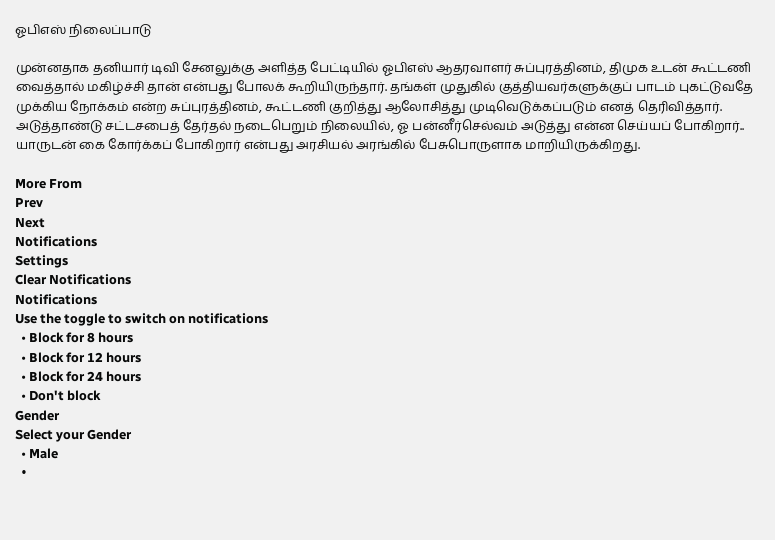ஓபிஎஸ் நிலைப்பாடு

முன்னதாக தனியார் டிவி சேனலுக்கு அளித்த பேட்டியில் ஓபிஎஸ் ஆதரவாளர் சுப்புரத்தினம், திமுக உடன் கூட்டணி வைத்தால் மகிழ்ச்சி தான் என்பது போலக் கூறியிருந்தார். தங்கள் முதுகில் குத்தியவர்களுக்குப் பாடம் புகட்டுவதே முக்கிய நோக்கம் என்ற சுப்புரத்தினம், கூட்டணி குறித்து ஆலோசித்து முடிவெடுக்கப்படும் எனத் தெரிவித்தார். அடுத்தாண்டு சட்டசபைத் தேர்தல் நடைபெறும் நிலையில், ஓ பன்னீர்செல்வம் அடுத்து என்ன செய்யப் போகிறார்.. யாருடன் கை கோர்க்கப் போகிறார் என்பது அரசியல் அரங்கில் பேசுபொருளாக மாறியிருக்கிறது.

More From
Prev
Next
Notifications
Settings
Clear Notifications
Notifications
Use the toggle to switch on notifications
  • Block for 8 hours
  • Block for 12 hours
  • Block for 24 hours
  • Don't block
Gender
Select your Gender
  • Male
  •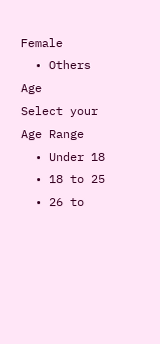Female
  • Others
Age
Select your Age Range
  • Under 18
  • 18 to 25
  • 26 to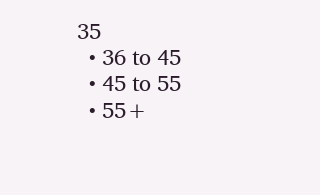35
  • 36 to 45
  • 45 to 55
  • 55+